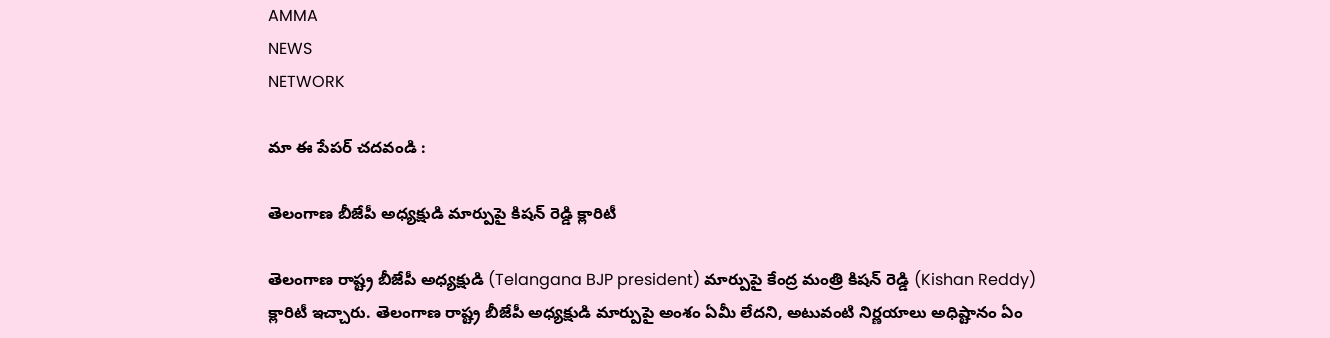AMMA
NEWS
NETWORK

మా ఈ పేపర్ చదవండి :

తెలంగాణ బీజేపీ అధ్యక్షుడి మార్పుపై కిషన్ రెడ్డి క్లారిటీ

తెలంగాణ రాష్ట్ర బీజేపీ అధ్యక్షుడి (Telangana BJP president) మార్పుపై కేంద్ర మంత్రి కిషన్ రెడ్డి (Kishan Reddy) క్లారిటీ ఇచ్చారు. తెలంగాణ రాష్ట్ర బీజేపీ అధ్యక్షుడి మార్పుపై అంశం ఏమీ లేదని, అటువంటి నిర్ణయాలు అధిష్టానం ఏం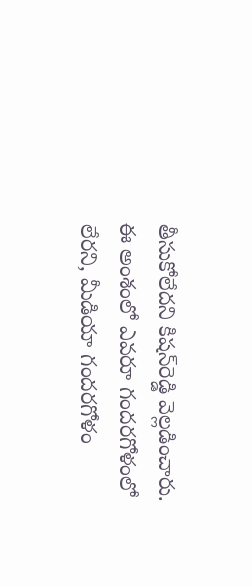తీసుకోలేదని కిషన్‌రెడ్డి వెల్లడించారు. ఈ అంశంలో ఎవరూ గందరగోళంలో లేరని, మీడియా గందరగోళం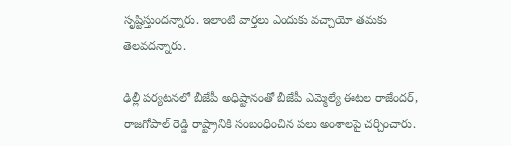సృష్టిస్తుందన్నారు. ఇలాంటి వార్తలు ఎందుకు వచ్చాయో తమకు తెలవదన్నారు.

ఢిల్లీ పర్యటనలో బీజేపీ అధిష్టానంతో బీజేపీ ఎమ్మెల్యే ఈటల రాజేందర్, రాజగోపాల్ రెడ్డి రాష్ట్రానికి సంబంధించిన పలు అంశాలపై చర్చించారు.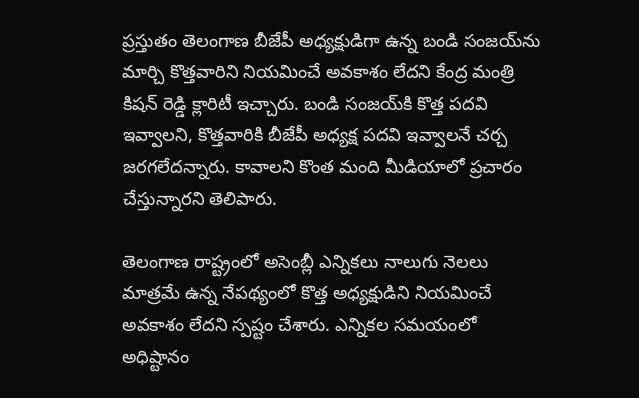ప్రస్తుతం తెలంగాణ బీజేపీ అధ్యక్షుడిగా ఉన్న బండి సంజయ్‌ను మార్చి కొత్తవారిని నియమించే అవకాశం లేదని కేంద్ర మంత్రి కిషన్ రెడ్డి క్లారిటీ ఇచ్చారు. బండి సంజయ్‌కి కొత్త పదవి ఇవ్వాలని, కొత్తవారికి బీజేపీ అధ్యక్ష పదవి ఇవ్వాలనే చర్చ జరగలేదన్నారు. కావాలని కొంత మంది మీడియాలో ప్రచారం చేస్తున్నారని తెలిపారు.

తెలంగాణ రాష్ట్రంలో అసెంబ్లీ ఎన్నికలు నాలుగు నెలలు మాత్రమే ఉన్న నేపథ్యంలో కొత్త అధ్యక్షుడిని నియమించే అవకాశం లేదని స్పష్టం చేశారు. ఎన్నికల సమయంలో అధిష్టానం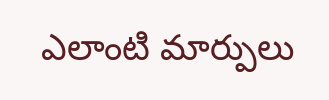ఎలాంటి మార్పులు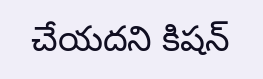చేయదని కిషన్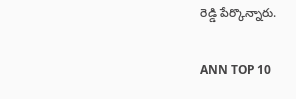రెడ్డి పేర్కొన్నారు.

ANN TOP 10